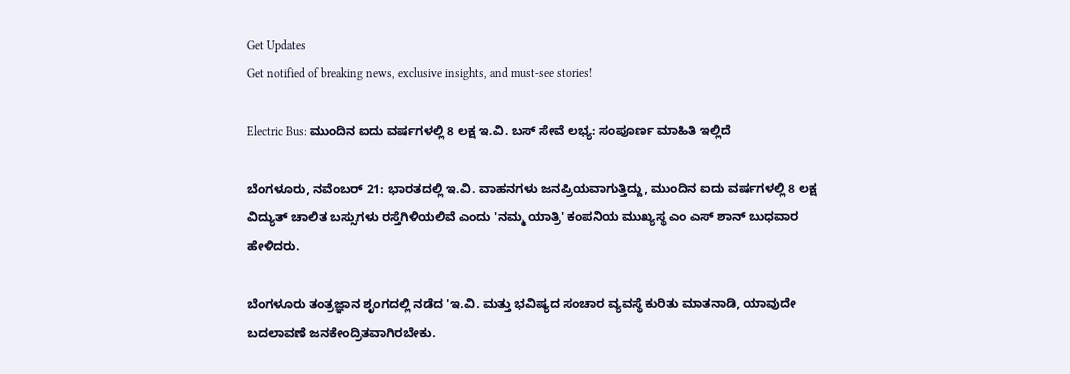Get Updates
Get notified of breaking news, exclusive insights, and must-see stories!

Electric Bus: ಮುಂದಿನ ಐದು ವರ್ಷಗಳಲ್ಲಿ 8 ಲಕ್ಷ ಇ.ವಿ. ಬಸ್ ಸೇವೆ ಲಭ್ಯ: ಸಂಪೂರ್ಣ ಮಾಹಿತಿ ಇಲ್ಲಿದೆ

ಬೆಂಗಳೂರು, ನವೆಂಬರ್‌ 21: ಭಾರತದಲ್ಲಿ ಇ.ವಿ. ವಾಹನಗಳು ಜನಪ್ರಿಯವಾಗುತ್ತಿದ್ದು, ಮುಂದಿನ ಐದು ವರ್ಷಗಳಲ್ಲಿ 8 ಲಕ್ಷ ವಿದ್ಯುತ್ ಚಾಲಿತ ಬಸ್ಸುಗಳು ರಸ್ತೆಗಿಳಿಯಲಿವೆ ಎಂದು 'ನಮ್ಮ ಯಾತ್ರಿ' ಕಂಪನಿಯ ಮುಖ್ಯಸ್ಥ ಎಂ ಎಸ್ ಶಾನ್ ಬುಧವಾರ ಹೇಳಿದರು.

ಬೆಂಗಳೂರು ತಂತ್ರಜ್ಞಾನ ಶೃಂಗದಲ್ಲಿ ನಡೆದ 'ಇ.ವಿ. ಮತ್ತು ಭವಿಷ್ಯದ ಸಂಚಾರ ವ್ಯವಸ್ಥೆ ಕುರಿತು ಮಾತನಾಡಿ, ಯಾವುದೇ ಬದಲಾವಣೆ ಜನಕೇಂದ್ರಿತವಾಗಿರಬೇಕು.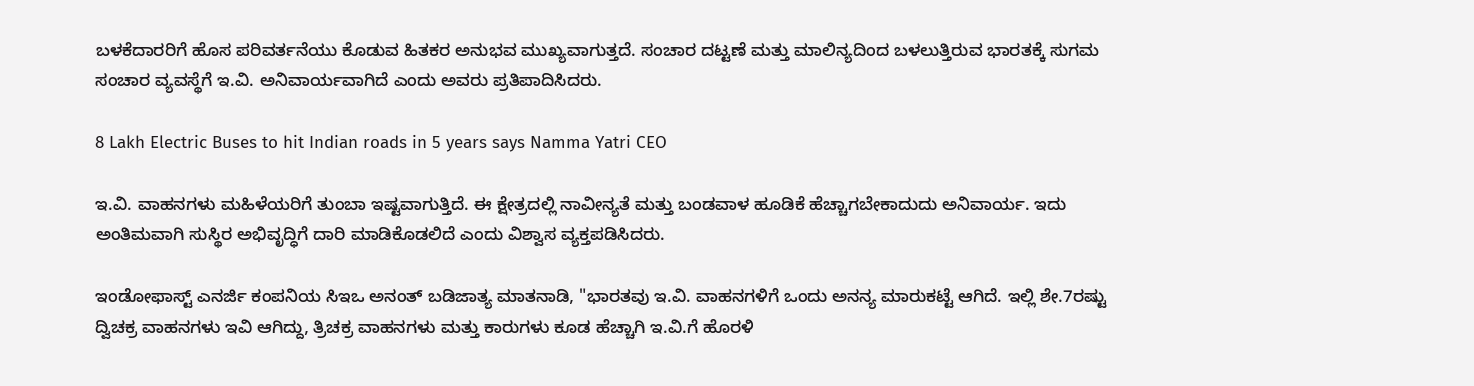ಬಳಕೆದಾರರಿಗೆ ಹೊಸ ಪರಿವರ್ತನೆಯು ಕೊಡುವ ಹಿತಕರ ಅನುಭವ ಮುಖ್ಯವಾಗುತ್ತದೆ. ಸಂಚಾರ ದಟ್ಟಣೆ ಮತ್ತು ಮಾಲಿನ್ಯದಿಂದ ಬಳಲುತ್ತಿರುವ ಭಾರತಕ್ಕೆ ಸುಗಮ ಸಂಚಾರ ವ್ಯವಸ್ಥೆಗೆ ಇ.ವಿ. ಅನಿವಾರ್ಯವಾಗಿದೆ ಎಂದು ಅವರು ಪ್ರತಿಪಾದಿಸಿದರು.

8 Lakh Electric Buses to hit Indian roads in 5 years says Namma Yatri CEO

ಇ.ವಿ. ವಾಹನಗಳು ಮಹಿಳೆಯರಿಗೆ ತುಂಬಾ ಇಷ್ಟವಾಗುತ್ತಿದೆ. ಈ ಕ್ಷೇತ್ರದಲ್ಲಿ ನಾವೀನ್ಯತೆ ಮತ್ತು ಬಂಡವಾಳ ಹೂಡಿಕೆ ಹೆಚ್ಚಾಗಬೇಕಾದುದು ಅನಿವಾರ್ಯ. ಇದು ಅಂತಿಮವಾಗಿ ಸುಸ್ಥಿರ ಅಭಿವೃದ್ಧಿಗೆ ದಾರಿ ಮಾಡಿಕೊಡಲಿದೆ ಎಂದು ವಿಶ್ವಾಸ ವ್ಯಕ್ತಪಡಿಸಿದರು.

ಇಂಡೋಫಾಸ್ಟ್ ಎನರ್ಜಿ ಕಂಪನಿಯ ಸಿಇಒ ಅನಂತ್ ಬಡಿಜಾತ್ಯ ಮಾತನಾಡಿ, "ಭಾರತವು ಇ.ವಿ. ವಾಹನಗಳಿಗೆ ಒಂದು ಅನನ್ಯ ಮಾರುಕಟ್ಟೆ ಆಗಿದೆ. ಇಲ್ಲಿ ಶೇ.7ರಷ್ಟು ದ್ವಿಚಕ್ರ ವಾಹನಗಳು ಇವಿ ಆಗಿದ್ದು, ತ್ರಿಚಕ್ರ ವಾಹನಗಳು ಮತ್ತು ಕಾರುಗಳು ಕೂಡ ಹೆಚ್ಚಾಗಿ ಇ.ವಿ.ಗೆ ಹೊರಳಿ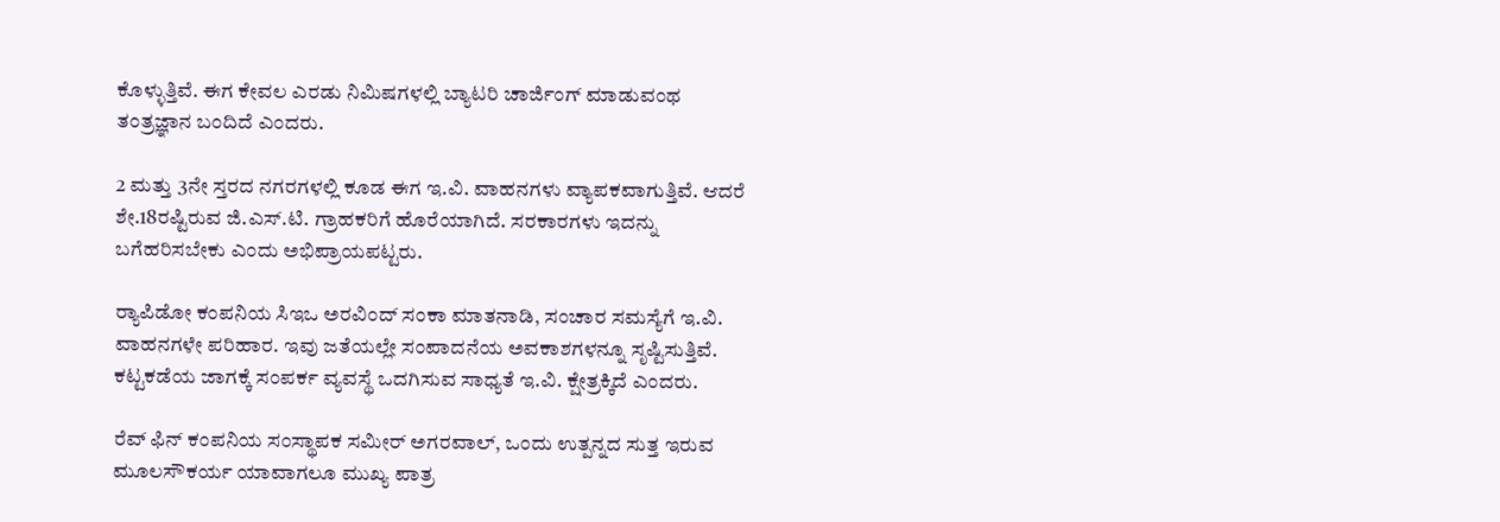ಕೊಳ್ಳುತ್ತಿವೆ. ಈಗ ಕೇವಲ ಎರಡು ನಿಮಿಷಗಳಲ್ಲಿ ಬ್ಯಾಟರಿ ಚಾರ್ಜಿಂಗ್ ಮಾಡುವಂಥ ತಂತ್ರಜ್ಞಾನ ಬಂದಿದೆ ಎಂದರು.

2 ಮತ್ತು 3ನೇ ಸ್ತರದ ನಗರಗಳಲ್ಲಿ ಕೂಡ ಈಗ ಇ.ವಿ. ವಾಹನಗಳು ವ್ಯಾಪಕವಾಗುತ್ತಿವೆ. ಆದರೆ ಶೇ.18ರಷ್ಟಿರುವ ಜಿ.ಎಸ್.ಟಿ. ಗ್ರಾಹಕರಿಗೆ ಹೊರೆಯಾಗಿದೆ. ಸರಕಾರಗಳು ಇದನ್ನು ಬಗೆಹರಿಸಬೇಕು ಎಂದು ಅಭಿಪ್ರಾಯಪಟ್ಟರು.

ರ್‍ಯಾಪಿಡೋ ಕಂಪನಿಯ ಸಿಇಒ ಅರವಿಂದ್ ಸಂಕಾ ಮಾತನಾಡಿ, ಸಂಚಾರ ಸಮಸ್ಯೆಗೆ ಇ.ವಿ. ವಾಹನಗಳೇ ಪರಿಹಾರ. ಇವು ಜತೆಯಲ್ಲೇ ಸಂಪಾದನೆಯ ಅವಕಾಶಗಳನ್ನೂ ಸೃಷ್ಟಿಸುತ್ತಿವೆ. ಕಟ್ಟಕಡೆಯ ಜಾಗಕ್ಕೆ ಸಂಪರ್ಕ ವ್ಯವಸ್ಥೆ ಒದಗಿಸುವ ಸಾಧ್ಯತೆ ಇ.ವಿ. ಕ್ಷೇತ್ರಕ್ಕಿದೆ ಎಂದರು.

ರೆವ್ ಫಿನ್ ಕಂಪನಿಯ ಸಂಸ್ಥಾಪಕ ಸಮೀರ್ ಅಗರವಾಲ್, ಒಂದು ಉತ್ಪನ್ನದ ಸುತ್ತ ಇರುವ ಮೂಲಸೌಕರ್ಯ ಯಾವಾಗಲೂ ಮುಖ್ಯ ಪಾತ್ರ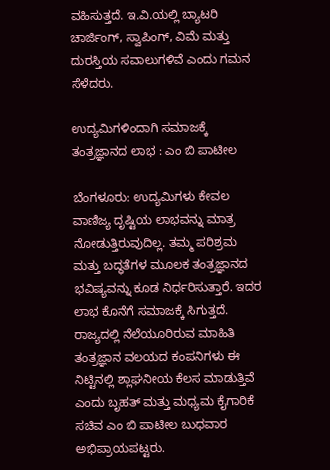ವಹಿಸುತ್ತದೆ. ಇ.ವಿ.ಯಲ್ಲಿ ಬ್ಯಾಟರಿ ಚಾರ್ಜಿಂಗ್, ಸ್ವಾಪಿಂಗ್, ವಿಮೆ ಮತ್ತು ದುರಸ್ತಿಯ ಸವಾಲುಗಳಿವೆ ಎಂದು ಗಮನ ಸೆಳೆದರು.

ಉದ್ಯಮಿಗಳಿಂದಾಗಿ ಸಮಾಜಕ್ಕೆ ತಂತ್ರಜ್ಞಾನದ ಲಾಭ : ಎಂ ಬಿ ಪಾಟೀಲ

ಬೆಂಗಳೂರು: ಉದ್ಯಮಿಗಳು ಕೇವಲ ವಾಣಿಜ್ಯ ದೃಷ್ಟಿಯ ಲಾಭವನ್ನು ಮಾತ್ರ ನೋಡುತ್ತಿರುವುದಿಲ್ಲ. ತಮ್ಮ ಪರಿಶ್ರಮ ಮತ್ತು ಬದ್ಧತೆಗಳ ಮೂಲಕ ತಂತ್ರಜ್ಞಾನದ ಭವಿಷ್ಯವನ್ನು ಕೂಡ ನಿರ್ಧರಿಸುತ್ತಾರೆ. ಇದರ ಲಾಭ ಕೊನೆಗೆ ಸಮಾಜಕ್ಕೆ ಸಿಗುತ್ತದೆ. ರಾಜ್ಯದಲ್ಲಿ ನೆಲೆಯೂರಿರುವ ಮಾಹಿತಿ ತಂತ್ರಜ್ಞಾನ ವಲಯದ ಕಂಪನಿಗಳು ಈ ನಿಟ್ಟಿನಲ್ಲಿ ಶ್ಲಾಘನೀಯ ಕೆಲಸ ಮಾಡುತ್ತಿವೆ ಎಂದು ಬೃಹತ್ ಮತ್ತು ಮಧ್ಯಮ ಕೈಗಾರಿಕೆ ಸಚಿವ ಎಂ ಬಿ ಪಾಟೀಲ ಬುಧವಾರ ಅಭಿಪ್ರಾಯಪಟ್ಟರು.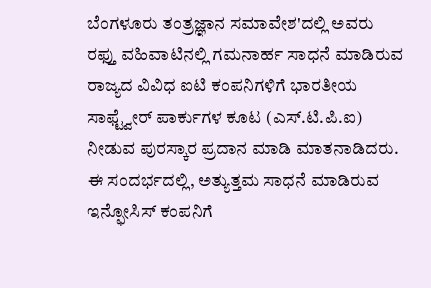ಬೆಂಗಳೂರು ತಂತ್ರಜ್ಞಾನ ಸಮಾವೇಶ'ದಲ್ಲಿ ಅವರು ರಫ್ತು ವಹಿವಾಟಿನಲ್ಲಿ ಗಮನಾರ್ಹ ಸಾಧನೆ ಮಾಡಿರುವ ರಾಜ್ಯದ ವಿವಿಧ ಐಟಿ ಕಂಪನಿಗಳಿಗೆ ಭಾರತೀಯ ಸಾಫ್ಟ್ವೇರ್ ಪಾರ್ಕುಗಳ ಕೂಟ (ಎಸ್.ಟಿ.ಪಿ.ಐ) ನೀಡುವ ಪುರಸ್ಕಾರ ಪ್ರದಾನ ಮಾಡಿ ಮಾತನಾಡಿದರು. ಈ ಸಂದರ್ಭದಲ್ಲಿ, ಅತ್ಯುತ್ತಮ ಸಾಧನೆ ಮಾಡಿರುವ ಇನ್ಫೋಸಿಸ್ ಕಂಪನಿಗೆ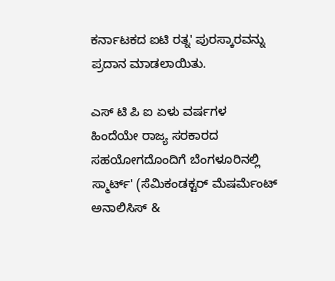ಕರ್ನಾಟಕದ ಐಟಿ ರತ್ನ' ಪುರಸ್ಕಾರವನ್ನು ಪ್ರದಾನ ಮಾಡಲಾಯಿತು.

ಎಸ್ ಟಿ ಪಿ ಐ ಏಳು ವರ್ಷಗಳ ಹಿಂದೆಯೇ ರಾಜ್ಯ ಸರಕಾರದ ಸಹಯೋಗದೊಂದಿಗೆ ಬೆಂಗಳೂರಿನಲ್ಲಿ ಸ್ಮಾರ್ಟ್' (ಸೆಮಿಕಂಡಕ್ಟರ್ ಮೆಷರ್ಮೆಂಟ್ ಅನಾಲಿಸಿಸ್ &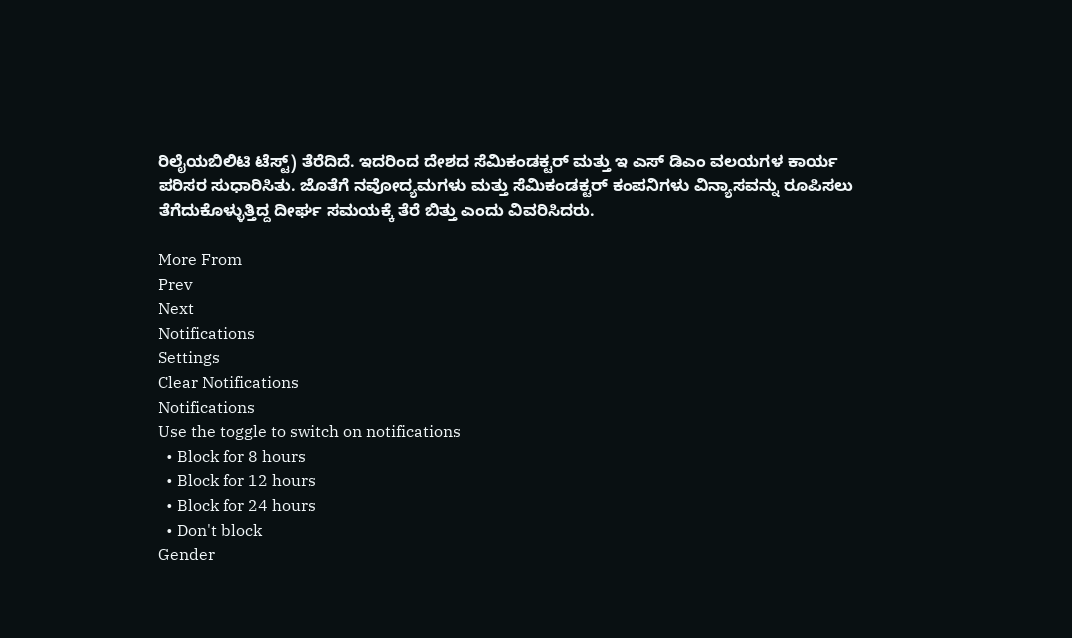ರಿಲೈಯಬಿಲಿಟಿ ಟೆಸ್ಟ್) ತೆರೆದಿದೆ. ಇದರಿಂದ ದೇಶದ ಸೆಮಿಕಂಡಕ್ಟರ್ ಮತ್ತು ಇ ಎಸ್ ಡಿ‌ಎಂ ವಲಯಗಳ ಕಾರ್ಯ ಪರಿಸರ ಸುಧಾರಿಸಿತು. ಜೊತೆಗೆ ನವೋದ್ಯಮಗಳು ಮತ್ತು ಸೆಮಿಕಂಡಕ್ಟರ್ ಕಂಪನಿಗಳು ವಿನ್ಯಾಸವನ್ನು ರೂಪಿಸಲು ತೆಗೆದುಕೊಳ್ಳುತ್ತಿದ್ದ ದೀರ್ಘ ಸಮಯಕ್ಕೆ ತೆರೆ ಬಿತ್ತು ಎಂದು ವಿವರಿಸಿದರು.

More From
Prev
Next
Notifications
Settings
Clear Notifications
Notifications
Use the toggle to switch on notifications
  • Block for 8 hours
  • Block for 12 hours
  • Block for 24 hours
  • Don't block
Gender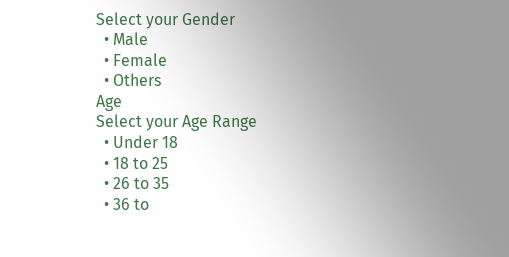Select your Gender
  • Male
  • Female
  • Others
Age
Select your Age Range
  • Under 18
  • 18 to 25
  • 26 to 35
  • 36 to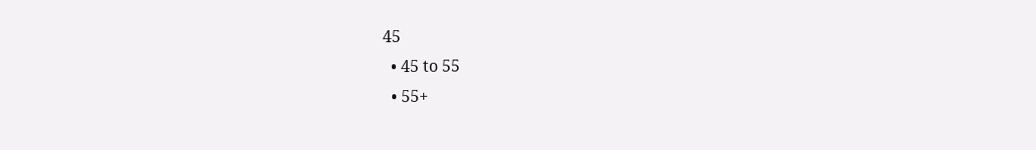45
  • 45 to 55
  • 55+